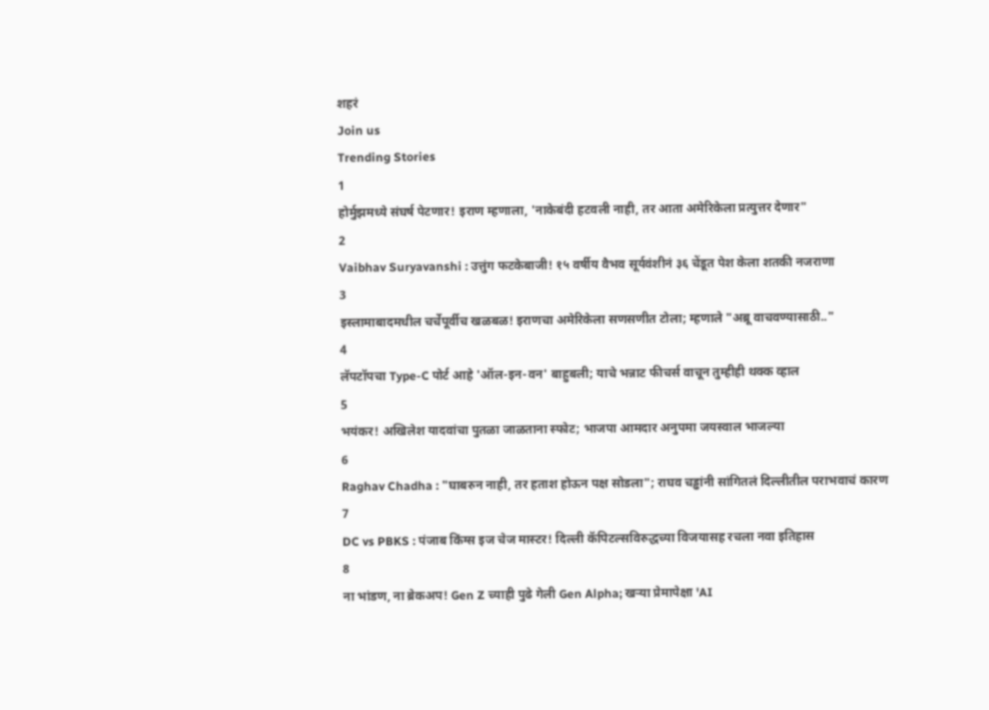शहरं
Join us
Trending Stories
1
होर्मुझमध्ये संघर्ष पेटणार! इराण म्हणाला, 'नाकेबंदी हटवली नाही, तर आता अमेरिकेला प्रत्युत्तर देणार"
2
Vaibhav Suryavanshi : उत्तुंग फटकेबाजी! १५ वर्षीय वैभव सूर्यवंशीनं ३६ चेंडूत पेश केला शतकी नजराणा
3
इस्लामाबादमधील चर्चेपूर्वीच खळबळ! इराणचा अमेरिकेला सणसणीत टोला; म्हणाले "अब्रू वाचवण्यासाठी.."
4
लॅपटॉपचा Type-C पोर्ट आहे 'ऑल-इन-वन' बाहुबली; याचे भन्नाट फीचर्स वाचून तुम्हीही थक्क व्हाल
5
भयंकर! अखिलेश यादवांचा पुतळा जाळताना स्फोट; भाजपा आमदार अनुपमा जयस्वाल भाजल्या
6
Raghav Chadha : "घाबरुन नाही, तर हताश होऊन पक्ष सोडला"; राघव चड्ढांनी सांगितलं दिल्लीतील पराभवाचं कारण
7
DC vs PBKS : पंजाब किंग्स इज चेज मास्टर! दिल्ली कॅपिटल्सविरुद्धच्या विजयासह रचला नवा इतिहास
8
ना भांडण, ना ब्रेकअप! Gen Z च्याही पुढे गेली Gen Alpha; खऱ्या प्रेमापेक्षा 'AI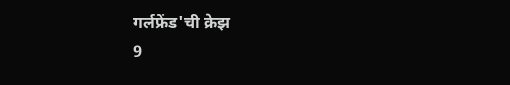गर्लफ्रेंड'ची क्रेझ
9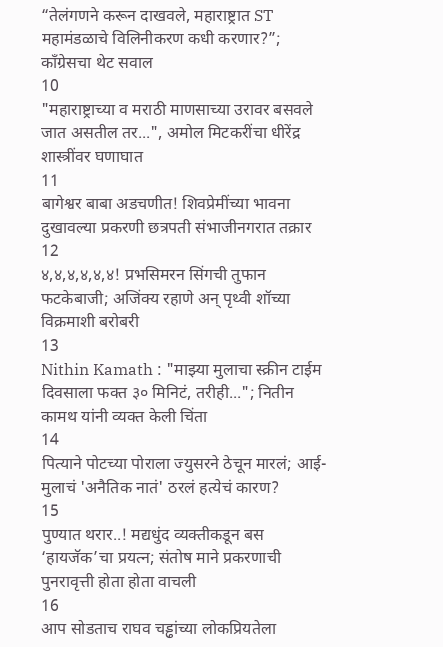“तेलंगणने करून दाखवले, महाराष्ट्रात ST महामंडळाचे विलिनीकरण कधी करणार?”; काँग्रेसचा थेट सवाल
10
"महाराष्ट्राच्या व मराठी माणसाच्या उरावर बसवले जात असतील तर...", अमोल मिटकरींचा धीरेंद्र शास्त्रींवर घणाघात
11
बागेश्वर बाबा अडचणीत! शिवप्रेमींच्या भावना दुखावल्या प्रकरणी छत्रपती संभाजीनगरात तक्रार
12
४,४,४,४,४,४! प्रभसिमरन सिंगची तुफान फटकेबाजी; अजिंक्य रहाणे अन् पृथ्वी शॉच्या विक्रमाशी बरोबरी
13
Nithin Kamath : "माझ्या मुलाचा स्क्रीन टाईम दिवसाला फक्त ३० मिनिटं, तरीही..."; नितीन कामथ यांनी व्यक्त केली चिंता
14
पित्याने पोटच्या पोराला ज्युसरने ठेचून मारलं; आई-मुलाचं 'अनैतिक नातं' ठरलं हत्येचं कारण?
15
पुण्यात थरार..! मद्यधुंद व्यक्तीकडून बस ‘हायजॅक’चा प्रयत्न; संतोष माने प्रकरणाची पुनरावृत्ती होता होता वाचली
16
आप सोडताच राघव चड्ढांच्या लोकप्रियतेला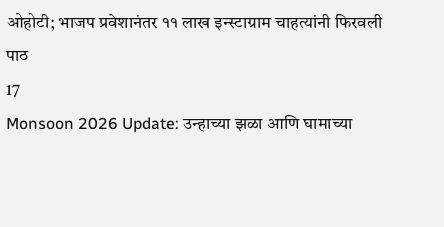ओहोटी; भाजप प्रवेशानंतर ११ लाख इन्स्टाग्राम चाहत्यांनी फिरवली पाठ
17
Monsoon 2026 Update: उन्हाच्या झळा आणि घामाच्या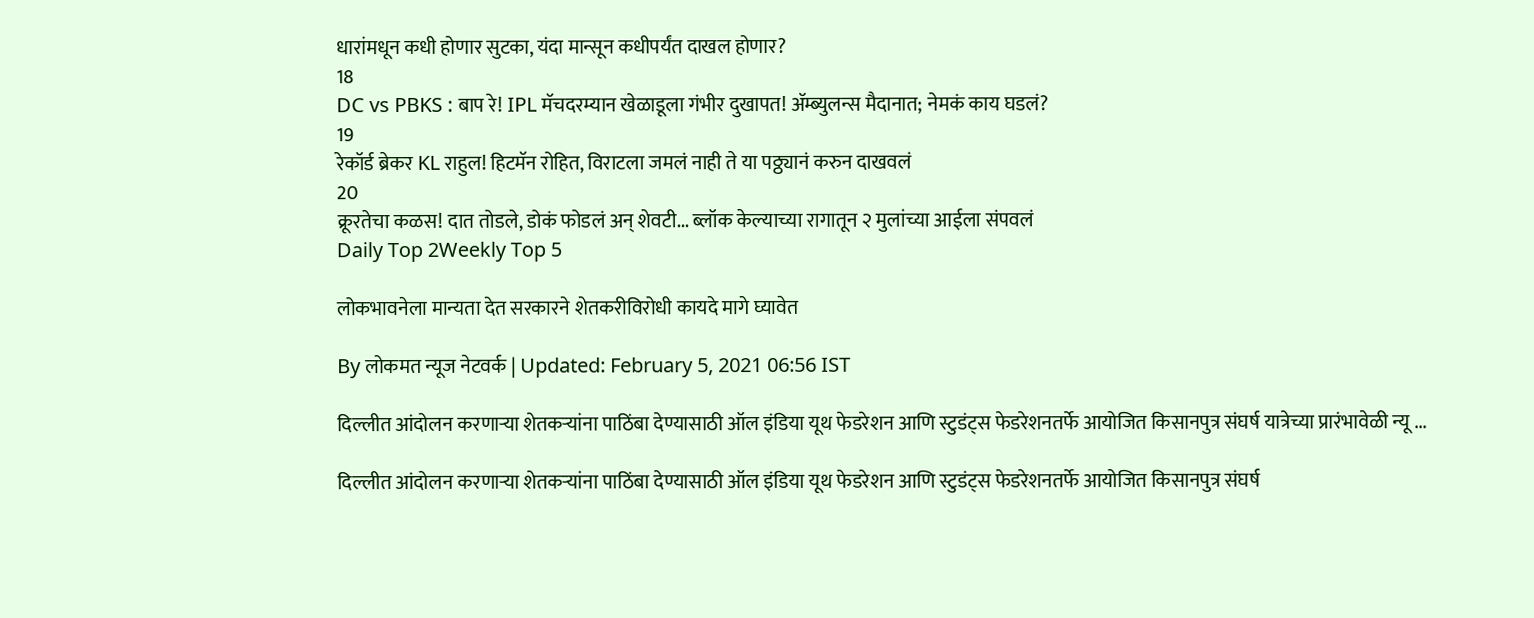धारांमधून कधी होणार सुटका, यंदा मान्सून कधीपर्यंत दाखल होणार?
18
DC vs PBKS : बाप रे! IPL मॅचदरम्यान खेळाडूला गंभीर दुखापत! ॲम्ब्युलन्स मैदानात; नेमकं काय घडलं?
19
रेकॉर्ड ब्रेकर KL राहुल! हिटमॅन रोहित, विराटला जमलं नाही ते या पठ्ठ्यानं करुन दाखवलं
20
क्रूरतेचा कळस! दात तोडले, डोकं फोडलं अन् शेवटी... ब्लॉक केल्याच्या रागातून २ मुलांच्या आईला संपवलं
Daily Top 2Weekly Top 5

लोकभावनेला मान्यता देत सरकारने शेतकरीविरोधी कायदे मागे घ्यावेत

By लोकमत न्यूज नेटवर्क | Updated: February 5, 2021 06:56 IST

दिल्लीत आंदोलन करणाऱ्या शेतकऱ्यांना पाठिंबा देण्यासाठी ऑल इंडिया यूथ फेडरेशन आणि स्टुडंट‌्स फेडरेशनतर्फे आयोजित किसानपुत्र संघर्ष यात्रेच्या प्रारंभावेळी न्यू ...

दिल्लीत आंदोलन करणाऱ्या शेतकऱ्यांना पाठिंबा देण्यासाठी ऑल इंडिया यूथ फेडरेशन आणि स्टुडंट‌्स फेडरेशनतर्फे आयोजित किसानपुत्र संघर्ष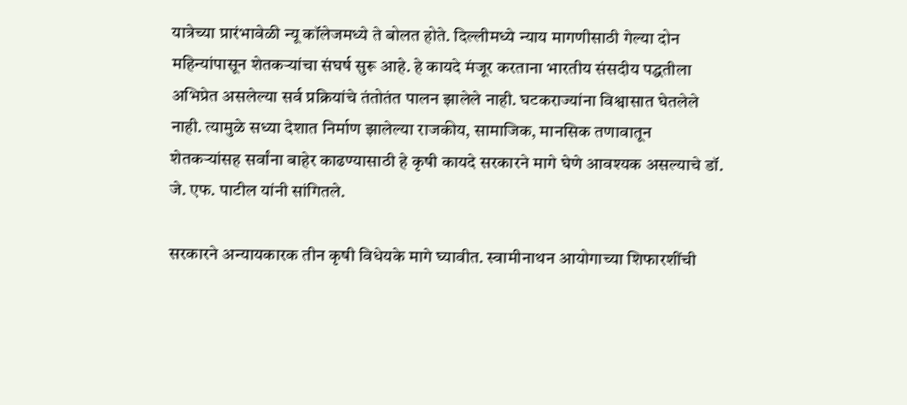यात्रेच्या प्रारंभावेळी न्यू कॉलेजमध्ये ते बोलत होते. दिल्लीमध्ये न्याय मागणीसाठी गेल्या दोन महिन्यांपासून शेतकऱ्यांचा संघर्ष सुरू आहे. हे कायदे मंजूर करताना भारतीय संसदीय पद्धतीला अभिप्रेत असलेल्या सर्व प्रक्रियांचे तंतोतंत पालन झालेले नाही. घटकराज्यांना विश्वासात घेतलेले नाही. त्यामुळे सध्या देशात निर्माण झालेल्या राजकीय, सामाजिक, मानसिक तणावातून शेतकऱ्यांसह सर्वांना बाहेर काढण्यासाठी हे कृषी कायदे सरकारने मागे घेणे आवश्यक असल्याचे डॉ. जे. एफ. पाटील यांनी सांगितले.

सरकारने अन्यायकारक तीन कृषी विधेयके मागे घ्यावीत. स्वामीनाथन आयोगाच्या शिफारशींची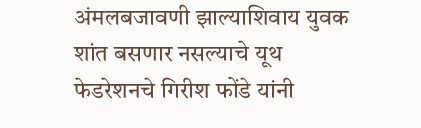अंमलबजावणी झाल्याशिवाय युवक शांत बसणार नसल्याचे यूथ फेडरेशनचे गिरीश फोंडे यांनी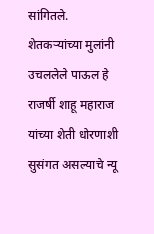सांगितले. शेतकऱ्यांच्या मुलांनी उचललेले पाऊल हे राजर्षी शाहू महाराज यांच्या शेती धोरणाशी सुसंगत असल्याचे न्यू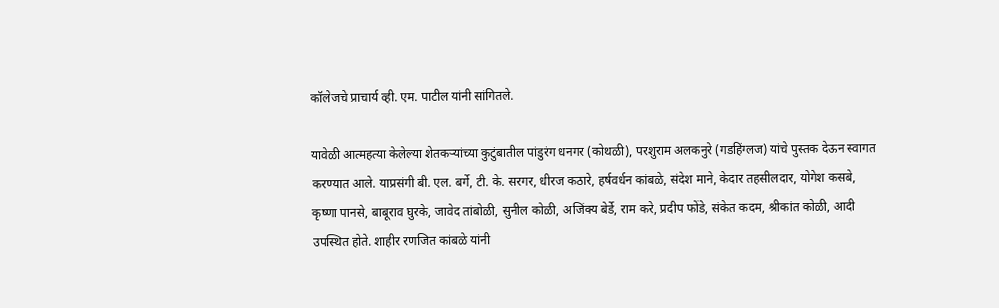कॉलेजचे प्राचार्य व्ही. एम. पाटील यांनी सांगितले.

यावेळी आत्महत्या केलेल्या शेतकऱ्यांच्या कुटुंबातील पांडुरंग धनगर (कोथळी), परशुराम अलकनुरे (गडहिंग्लज) यांचे पुस्तक देऊन स्वागत करण्यात आले. याप्रसंगी बी. एल. बर्गे, टी. के. सरगर, धीरज कठारे, हर्षवर्धन कांबळे, संदेश माने, केदार तहसीलदार, योगेश कसबे, कृष्णा पानसे, बाबूराव घुरके, जावेद तांबोळी, सुनील कोळी, अजिंक्य बेर्डे, राम करे, प्रदीप फोंडे, संकेत कदम, श्रीकांत कोळी, आदी उपस्थित होते. शाहीर रणजित कांबळे यांनी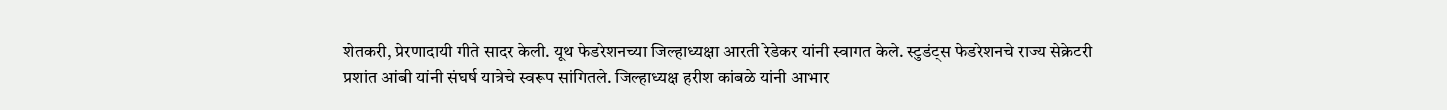शेतकरी, प्रेरणादायी गीते सादर केली. यूथ फेडरेशनच्या जिल्हाध्यक्षा आरती रेडेकर यांनी स्वागत केले. स्टुडंट‌्स फेडरेशनचे राज्य सेक्रेटरी प्रशांत आंबी यांनी संघर्ष यात्रेचे स्वरूप सांगितले. जिल्हाध्यक्ष हरीश कांबळे यांनी आभार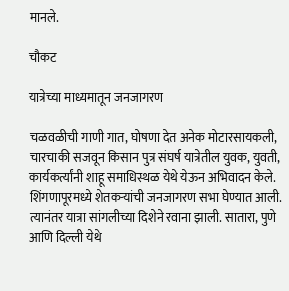मानले.

चौकट

यात्रेच्या माध्यमातून जनजागरण

चळवळीची गाणी गात, घोषणा देत अनेक मोटारसायकली, चारचाकी सजवून किसान पुत्र संघर्ष यात्रेतील युवक, युवती, कार्यकर्त्यांनी शाहू समाधिस्थळ येथे येऊन अभिवादन केले. शिंगणापूरमध्ये शेतकऱ्यांची जनजागरण सभा घेण्यात आली. त्यानंतर यात्रा सांगलीच्या दिशेने रवाना झाली. सातारा, पुणे आणि दिल्ली येथे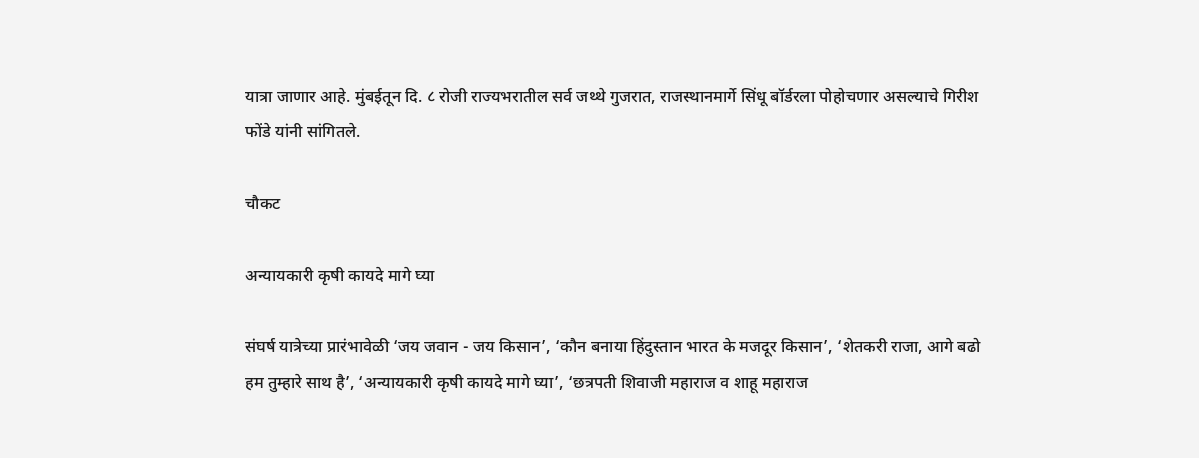यात्रा जाणार आहे. मुंबईतून दि. ८ रोजी राज्यभरातील सर्व जथ्थे गुजरात, राजस्थानमार्गे सिंधू बॉर्डरला पोहोचणार असल्याचे गिरीश फोंडे यांनी सांगितले.

चौकट

अन्यायकारी कृषी कायदे मागे घ्या

संघर्ष यात्रेच्या प्रारंभावेळी ‘जय जवान - जय किसान’, ‘कौन बनाया हिंदुस्तान भारत के मजदूर किसान’, ‘शेतकरी राजा, आगे बढो हम तुम्हारे साथ है’, ‘अन्यायकारी कृषी कायदे मागे घ्या’, ‘छत्रपती शिवाजी महाराज व शाहू महाराज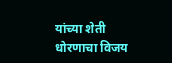यांच्या शेती धोरणाचा विजय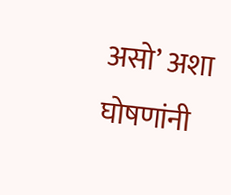असो’ अशा घोषणांनी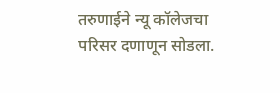तरुणाईने न्यू कॉलेजचा परिसर दणाणून सोडला.